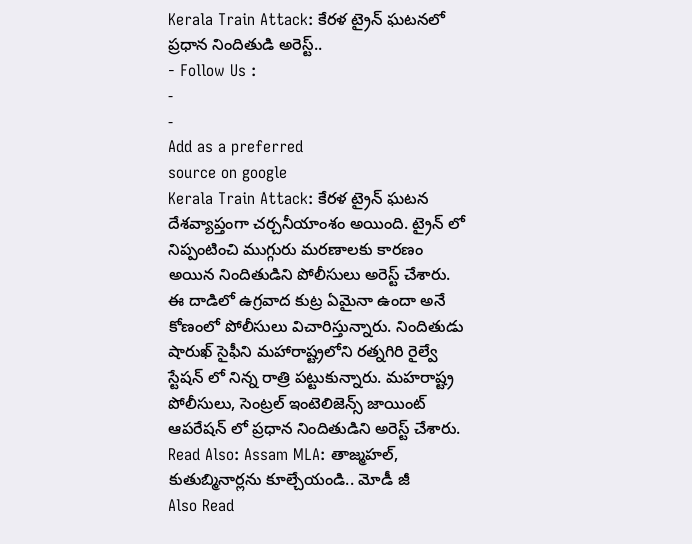Kerala Train Attack: కేరళ ట్రైన్ ఘటనలో ప్రధాన నిందితుడి అరెస్ట్..
- Follow Us :
-
-
Add as a preferred
source on google
Kerala Train Attack: కేరళ ట్రైన్ ఘటన దేశవ్యాప్తంగా చర్చనీయాంశం అయింది. ట్రైన్ లో నిప్పంటించి ముగ్గురు మరణాలకు కారణం అయిన నిందితుడిని పోలీసులు అరెస్ట్ చేశారు. ఈ దాడిలో ఉగ్రవాద కుట్ర ఏమైనా ఉందా అనే కోణంలో పోలీసులు విచారిస్తున్నారు. నిందితుడు షారుఖ్ సైఫీని మహారాష్ట్రలోని రత్నగిరి రైల్వే స్టేషన్ లో నిన్న రాత్రి పట్టుకున్నారు. మహరాష్ట్ర పోలీసులు, సెంట్రల్ ఇంటెలిజెన్స్ జాయింట్ ఆపరేషన్ లో ప్రధాన నిందితుడిని అరెస్ట్ చేశారు.
Read Also: Assam MLA: తాజ్మహల్, కుతుబ్మినార్లను కూల్చేయండి.. మోడీ జీ
Also Read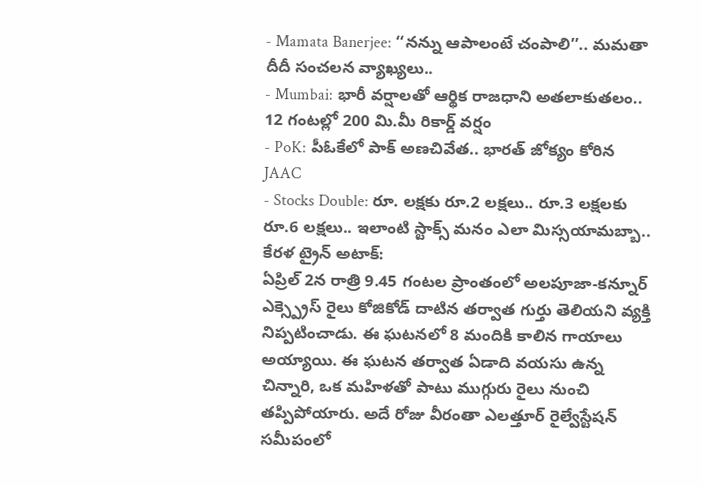- Mamata Banerjee: ‘‘నన్ను ఆపాలంటే చంపాలి’’.. మమతా దీదీ సంచలన వ్యాఖ్యలు..
- Mumbai: భారీ వర్షాలతో ఆర్థిక రాజధాని అతలాకుతలం.. 12 గంటల్లో 200 మి.మీ రికార్డ్ వర్షం
- PoK: పీఓకేలో పాక్ అణచివేత.. భారత్ జోక్యం కోరిన JAAC
- Stocks Double: రూ. లక్షకు రూ.2 లక్షలు.. రూ.3 లక్షలకు రూ.6 లక్షలు.. ఇలాంటి స్టాక్స్ మనం ఎలా మిస్సయామబ్బా..
కేరళ ట్రైన్ అటాక్:
ఏప్రిల్ 2న రాత్రి 9.45 గంటల ప్రాంతంలో అలపూజా-కన్నూర్ ఎక్స్ప్రెస్ రైలు కోజికోడ్ దాటిన తర్వాత గుర్తు తెలియని వ్యక్తి నిప్పటించాడు. ఈ ఘటనలో 8 మందికి కాలిన గాయాలు అయ్యాయి. ఈ ఘటన తర్వాత ఏడాది వయసు ఉన్న చిన్నారి, ఒక మహిళతో పాటు ముగ్గురు రైలు నుంచి తప్పిపోయారు. అదే రోజు వీరంతా ఎలత్తూర్ రైల్వేస్టేషన్ సమీపంలో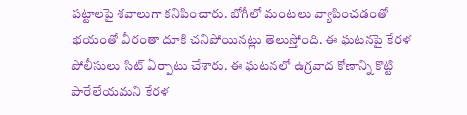పట్టాలపై శవాలుగా కనిపించారు. బోగీలో మంటలు వ్యాపించడంతో భయంతో వీరంతా దూకి చనిపోయినట్లు తెలుస్తోంది. ఈ ఘటనపై కేరళ పోలీసులు సిట్ ఏర్పాటు చేశారు. ఈ ఘటనలో ఉగ్రవాద కోణాన్ని కొట్టి పారేలేయమని కేరళ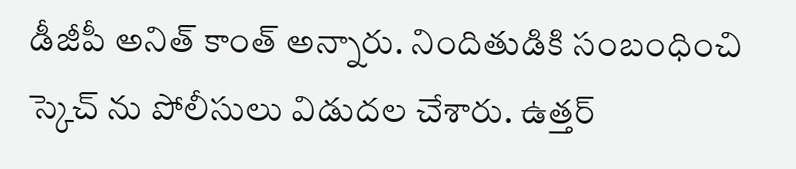డీజీపీ అనిత్ కాంత్ అన్నారు. నిందితుడికి సంబంధించి స్కెచ్ ను పోలీసులు విడుదల చేశారు. ఉత్తర్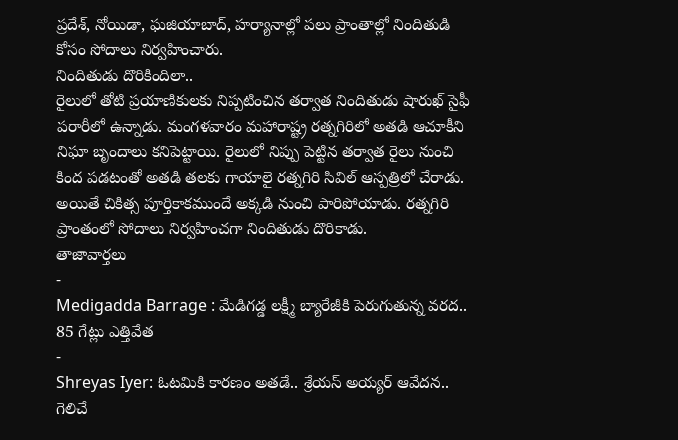ప్రదేశ్, నోయిడా, ఘజియాబాద్, హర్యానాల్లో పలు ప్రాంతాల్లో నిందితుడి కోసం సోదాలు నిర్వహించారు.
నిందితుడు దొరికిందిలా..
రైలులో తోటి ప్రయాణికులకు నిప్పటించిన తర్వాత నిందితుడు షారుఖ్ సైఫీ పరారీలో ఉన్నాడు. మంగళవారం మహారాష్ట్ర రత్నగిరిలో అతడి ఆచూకీని నిఘా బృందాలు కనిపెట్టాయి. రైలులో నిప్పు పెట్టిన తర్వాత రైలు నుంచి కింద పడటంతో అతడి తలకు గాయాలై రత్నగిరి సివిల్ ఆస్పత్రిలో చేరాడు. అయితే చికిత్స పూర్తికాకముందే అక్కడి నుంచి పారిపోయాడు. రత్నగిరి ప్రాంతంలో సోదాలు నిర్వహించగా నిందితుడు దొరికాడు.
తాజావార్తలు
-
Medigadda Barrage : మేడిగడ్డ లక్ష్మీ బ్యారేజీకి పెరుగుతున్న వరద.. 85 గేట్లు ఎత్తివేత
-
Shreyas Iyer: ఓటమికి కారణం అతడే.. శ్రేయస్ అయ్యర్ ఆవేదన.. గెలిచే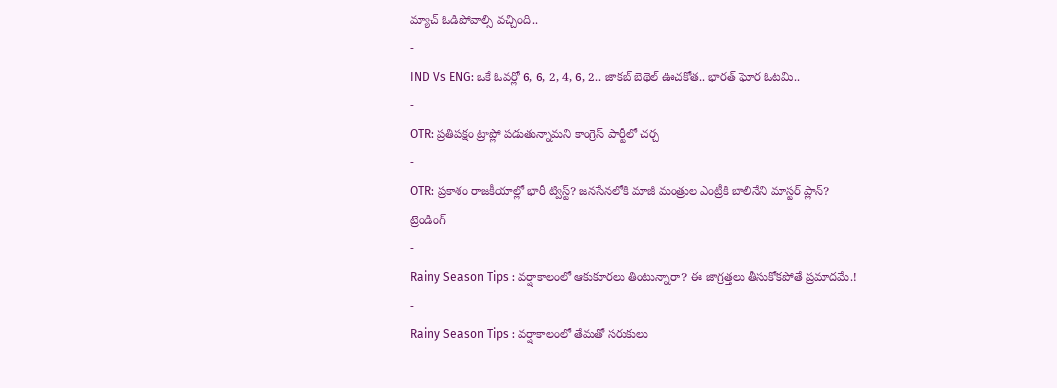మ్యాచ్ ఓడిపోవాల్సి వచ్చింది..
-
IND Vs ENG: ఒకే ఓవర్లో 6, 6, 2, 4, 6, 2.. జాకబ్ బెథెల్ ఊచకోత.. భారత్ ఘోర ఓటమి..
-
OTR: ప్రతిపక్షం ట్రాప్లో పడుతున్నామని కాంగ్రెస్ పార్టీలో చర్చ
-
OTR: ప్రకాశం రాజకీయాల్లో భారీ ట్విస్ట్? జనసేనలోకి మాజీ మంత్రుల ఎంట్రీకి బాలినేని మాస్టర్ ప్లాన్?
ట్రెండింగ్
-
Rainy Season Tips : వర్షాకాలంలో ఆకుకూరలు తింటున్నారా? ఈ జాగ్రత్తలు తీసుకోకపోతే ప్రమాదమే.!
-
Rainy Season Tips : వర్షాకాలంలో తేమతో సరుకులు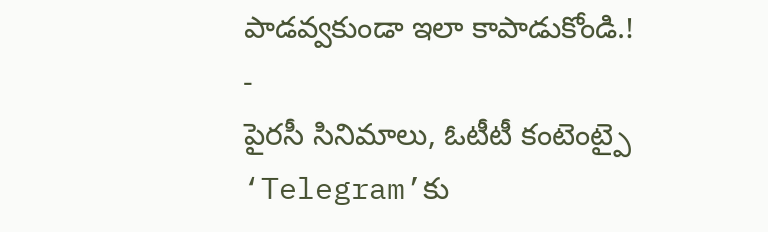పాడవ్వకుండా ఇలా కాపాడుకోండి.!
-
పైరసీ సినిమాలు, ఓటీటీ కంటెంట్పై ‘Telegram’కు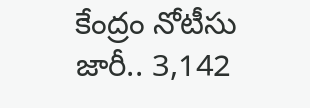కేంద్రం నోటీసు జారీ.. 3,142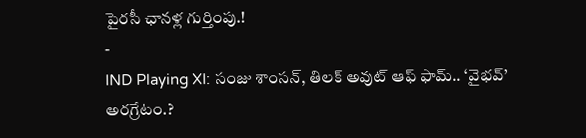పైరసీ ఛానళ్ల గుర్తింపు.!
-
IND Playing XI: సంజు శాంసన్, తిలక్ అవుట్ ఆఫ్ ఫామ్.. ‘వైభవ్’ అరగ్రేటం.?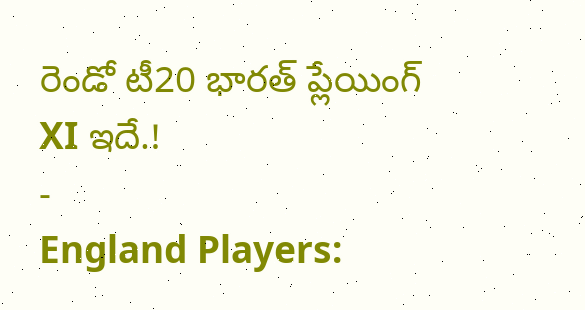రెండో టీ20 భారత్ ప్లేయింగ్ XI ఇదే.!
-
England Players: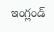ఇంగ్లండ్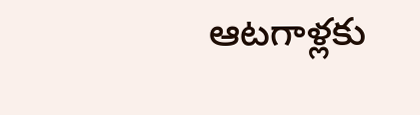ఆటగాళ్లకు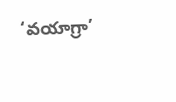‘వయాగ్రా’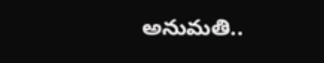అనుమతి..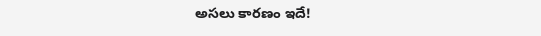అసలు కారణం ఇదే!